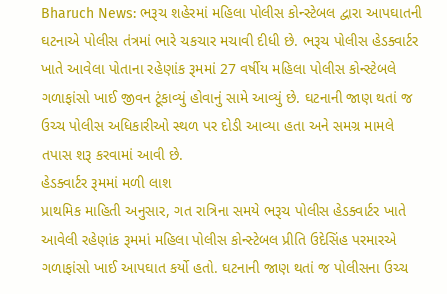Bharuch News: ભરૂચ શહેરમાં મહિલા પોલીસ કોન્સ્ટેબલ દ્વારા આપઘાતની ઘટનાએ પોલીસ તંત્રમાં ભારે ચકચાર મચાવી દીધી છે. ભરૂચ પોલીસ હેડક્વાર્ટર ખાતે આવેલા પોતાના રહેણાંક રૂમમાં 27 વર્ષીય મહિલા પોલીસ કોન્સ્ટેબલે ગળાફાંસો ખાઈ જીવન ટૂંકાવ્યું હોવાનું સામે આવ્યું છે. ઘટનાની જાણ થતાં જ ઉચ્ચ પોલીસ અધિકારીઓ સ્થળ પર દોડી આવ્યા હતા અને સમગ્ર મામલે તપાસ શરૂ કરવામાં આવી છે.
હેડક્વાર્ટર રૂમમાં મળી લાશ
પ્રાથમિક માહિતી અનુસાર, ગત રાત્રિના સમયે ભરૂચ પોલીસ હેડક્વાર્ટર ખાતે આવેલી રહેણાંક રૂમમાં મહિલા પોલીસ કોન્સ્ટેબલ પ્રીતિ ઉદેસિંહ પરમારએ ગળાફાંસો ખાઈ આપઘાત કર્યો હતો. ઘટનાની જાણ થતાં જ પોલીસના ઉચ્ચ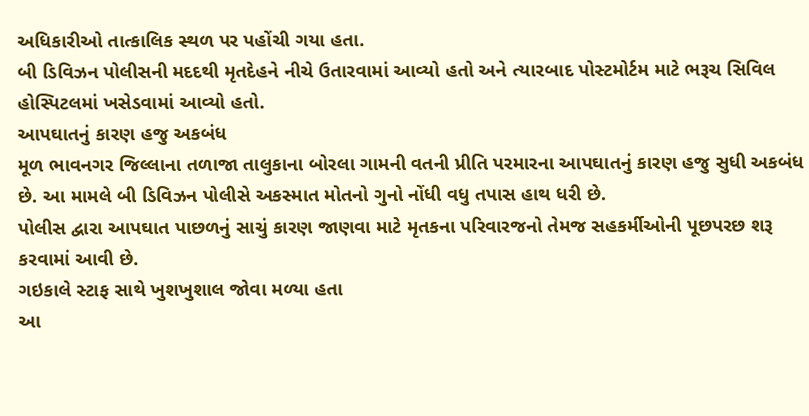અધિકારીઓ તાત્કાલિક સ્થળ પર પહોંચી ગયા હતા.
બી ડિવિઝન પોલીસની મદદથી મૃતદેહને નીચે ઉતારવામાં આવ્યો હતો અને ત્યારબાદ પોસ્ટમોર્ટમ માટે ભરૂચ સિવિલ હોસ્પિટલમાં ખસેડવામાં આવ્યો હતો.
આપઘાતનું કારણ હજુ અકબંધ
મૂળ ભાવનગર જિલ્લાના તળાજા તાલુકાના બોરલા ગામની વતની પ્રીતિ પરમારના આપઘાતનું કારણ હજુ સુધી અકબંધ છે. આ મામલે બી ડિવિઝન પોલીસે અકસ્માત મોતનો ગુનો નોંધી વધુ તપાસ હાથ ધરી છે.
પોલીસ દ્વારા આપઘાત પાછળનું સાચું કારણ જાણવા માટે મૃતકના પરિવારજનો તેમજ સહકર્મીઓની પૂછપરછ શરૂ કરવામાં આવી છે.
ગઇકાલે સ્ટાફ સાથે ખુશખુશાલ જોવા મળ્યા હતા
આ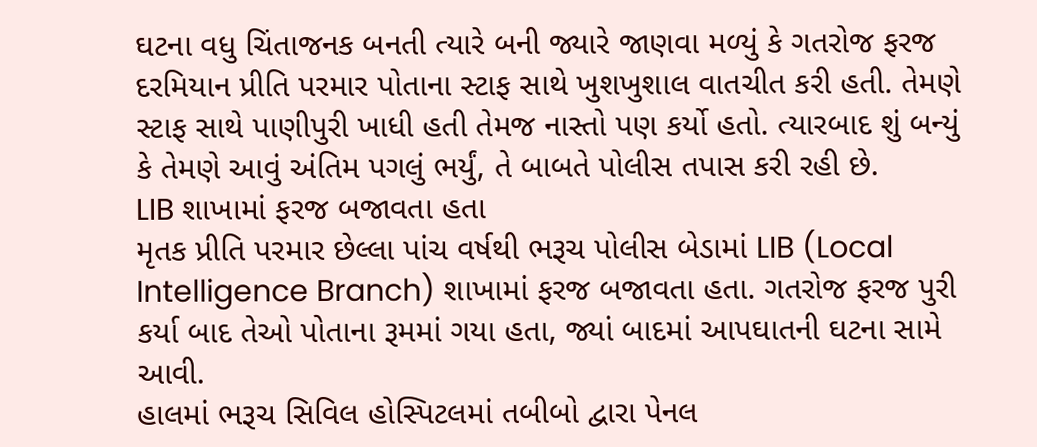ઘટના વધુ ચિંતાજનક બનતી ત્યારે બની જ્યારે જાણવા મળ્યું કે ગતરોજ ફરજ દરમિયાન પ્રીતિ પરમાર પોતાના સ્ટાફ સાથે ખુશખુશાલ વાતચીત કરી હતી. તેમણે સ્ટાફ સાથે પાણીપુરી ખાધી હતી તેમજ નાસ્તો પણ કર્યો હતો. ત્યારબાદ શું બન્યું કે તેમણે આવું અંતિમ પગલું ભર્યું, તે બાબતે પોલીસ તપાસ કરી રહી છે.
LIB શાખામાં ફરજ બજાવતા હતા
મૃતક પ્રીતિ પરમાર છેલ્લા પાંચ વર્ષથી ભરૂચ પોલીસ બેડામાં LIB (Local Intelligence Branch) શાખામાં ફરજ બજાવતા હતા. ગતરોજ ફરજ પુરી કર્યા બાદ તેઓ પોતાના રૂમમાં ગયા હતા, જ્યાં બાદમાં આપઘાતની ઘટના સામે આવી.
હાલમાં ભરૂચ સિવિલ હોસ્પિટલમાં તબીબો દ્વારા પેનલ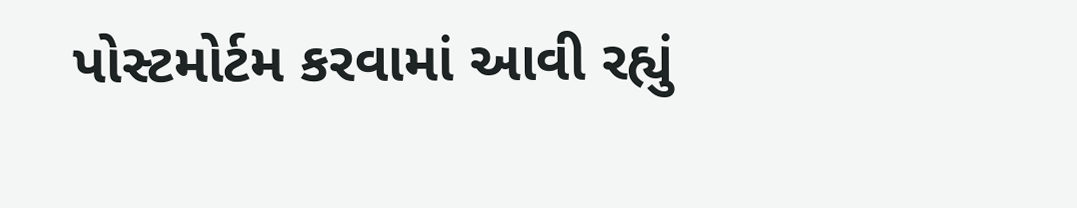પોસ્ટમોર્ટમ કરવામાં આવી રહ્યું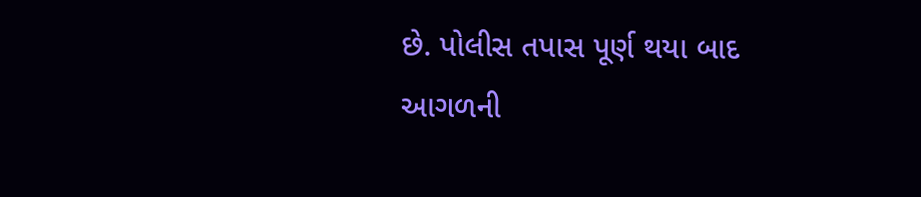છે. પોલીસ તપાસ પૂર્ણ થયા બાદ આગળની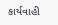કાર્યવાહી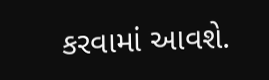કરવામાં આવશે.